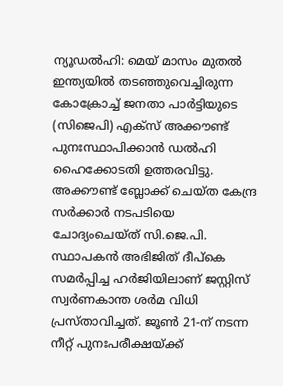ന്യൂഡൽഹി: മെയ് മാസം മുതൽ ഇന്ത്യയിൽ തടഞ്ഞുവെച്ചിരുന്ന കോക്രോച്ച് ജനതാ പാർട്ടിയുടെ (സിജെപി) എക്സ് അക്കൗണ്ട് പുനഃസ്ഥാപിക്കാൻ ഡൽഹി ഹൈക്കോടതി ഉത്തരവിട്ടു.
അക്കൗണ്ട് ബ്ലോക്ക് ചെയ്ത കേന്ദ്ര സർക്കാർ നടപടിയെ ചോദ്യംചെയ്ത് സി.ജെ.പി. സ്ഥാപകൻ അഭിജിത് ദീപ്കെ സമർപ്പിച്ച ഹർജിയിലാണ് ജസ്റ്റിസ് സ്വർണകാന്ത ശർമ വിധി പ്രസ്താവിച്ചത്. ജൂൺ 21-ന് നടന്ന നീറ്റ് പുനഃപരീക്ഷയ്ക്ക്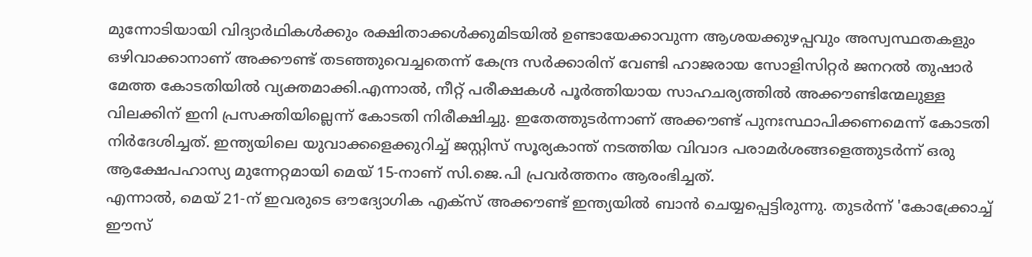മുന്നോടിയായി വിദ്യാർഥികൾക്കും രക്ഷിതാക്കൾക്കുമിടയിൽ ഉണ്ടായേക്കാവുന്ന ആശയക്കുഴപ്പവും അസ്വസ്ഥതകളും ഒഴിവാക്കാനാണ് അക്കൗണ്ട് തടഞ്ഞുവെച്ചതെന്ന് കേന്ദ്ര സർക്കാരിന് വേണ്ടി ഹാജരായ സോളിസിറ്റർ ജനറൽ തുഷാർ മേത്ത കോടതിയിൽ വ്യക്തമാക്കി.എന്നാൽ, നീറ്റ് പരീക്ഷകൾ പൂർത്തിയായ സാഹചര്യത്തിൽ അക്കൗണ്ടിന്മേലുള്ള വിലക്കിന് ഇനി പ്രസക്തിയില്ലെന്ന് കോടതി നിരീക്ഷിച്ചു. ഇതേത്തുടർന്നാണ് അക്കൗണ്ട് പുനഃസ്ഥാപിക്കണമെന്ന് കോടതി നിർദേശിച്ചത്. ഇന്ത്യയിലെ യുവാക്കളെക്കുറിച്ച് ജസ്റ്റിസ് സൂര്യകാന്ത് നടത്തിയ വിവാദ പരാമർശങ്ങളെത്തുടർന്ന് ഒരു ആക്ഷേപഹാസ്യ മുന്നേറ്റമായി മെയ് 15-നാണ് സി.ജെ.പി പ്രവർത്തനം ആരംഭിച്ചത്.
എന്നാൽ, മെയ് 21-ന് ഇവരുടെ ഔദ്യോഗിക എക്സ് അക്കൗണ്ട് ഇന്ത്യയിൽ ബാൻ ചെയ്യപ്പെട്ടിരുന്നു. തുടർന്ന് 'കോക്ക്രോച്ച് ഈസ്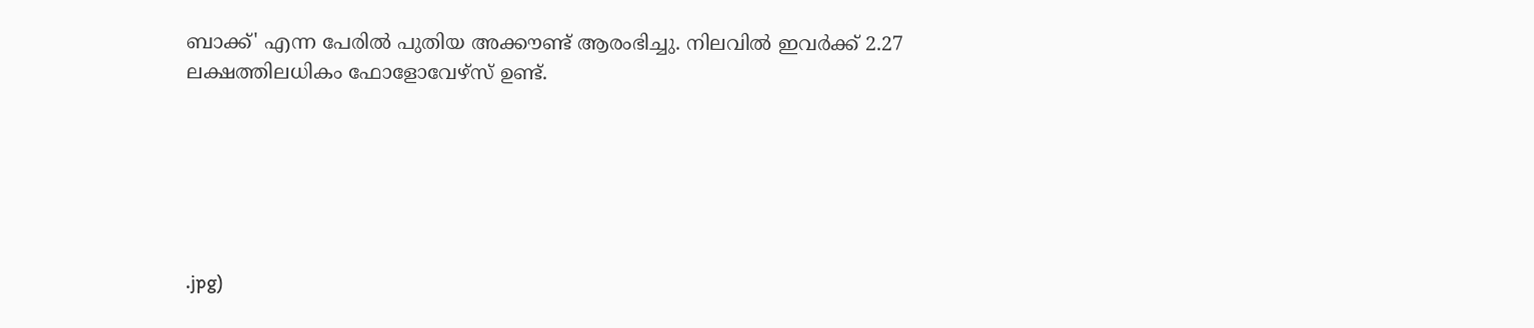ബാക്ക്' എന്ന പേരിൽ പുതിയ അക്കൗണ്ട് ആരംഭിച്ചു. നിലവിൽ ഇവർക്ക് 2.27 ലക്ഷത്തിലധികം ഫോളോവേഴ്സ് ഉണ്ട്.






.jpg)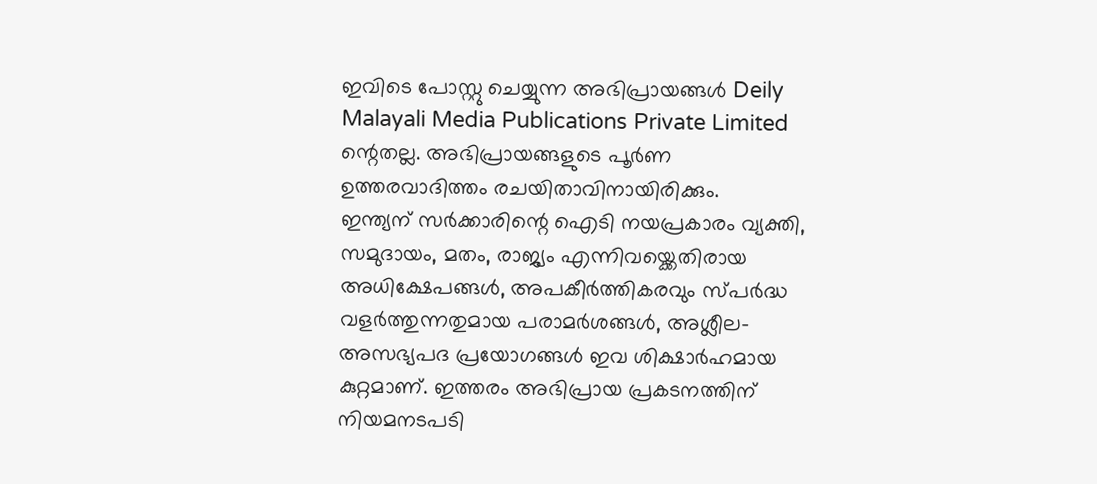ഇവിടെ പോസ്റ്റു ചെയ്യുന്ന അഭിപ്രായങ്ങൾ Deily Malayali Media Publications Private Limited ന്റെതല്ല. അഭിപ്രായങ്ങളുടെ പൂർണ ഉത്തരവാദിത്തം രചയിതാവിനായിരിക്കും.
ഇന്ത്യന് സർക്കാരിന്റെ ഐടി നയപ്രകാരം വ്യക്തി, സമുദായം, മതം, രാജ്യം എന്നിവയ്ക്കെതിരായ അധിക്ഷേപങ്ങൾ, അപകീർത്തികരവും സ്പർദ്ധ വളർത്തുന്നതുമായ പരാമർശങ്ങൾ, അശ്ലീല-അസഭ്യപദ പ്രയോഗങ്ങൾ ഇവ ശിക്ഷാർഹമായ കുറ്റമാണ്. ഇത്തരം അഭിപ്രായ പ്രകടനത്തിന് നിയമനടപടി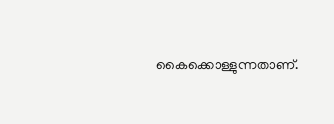കൈക്കൊള്ളുന്നതാണ്.